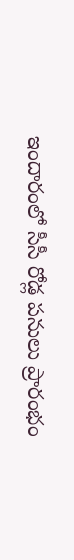ఇందారంలో సీసీ రోడ్ల పనులు ప్రారంభం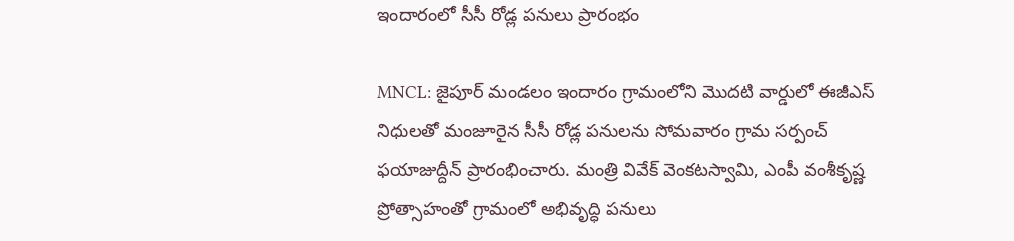ఇందారంలో సీసీ రోడ్ల పనులు ప్రారంభం

MNCL: జైపూర్ మండలం ఇందారం గ్రామంలోని మొదటి వార్డులో ఈజీఎస్ నిధులతో మంజూరైన సీసీ రోడ్ల పనులను సోమవారం గ్రామ సర్పంచ్ ఫయాజుద్దీన్ ప్రారంభించారు. మంత్రి వివేక్ వెంకటస్వామి, ఎంపీ వంశీకృష్ణ ప్రోత్సాహంతో గ్రామంలో అభివృద్ధి పనులు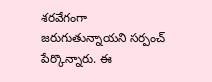శరవేగంగా జరుగుతున్నాయని సర్పంచ్ పేర్కొన్నారు. ఈ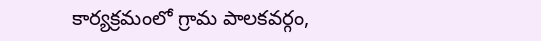కార్యక్రమంలో గ్రామ పాలకవర్గం,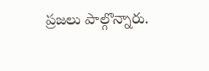ప్రజలు పాల్గొన్నారు.